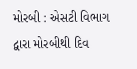મોરબી : એસટી વિભાગ દ્વારા મોરબીથી દિવ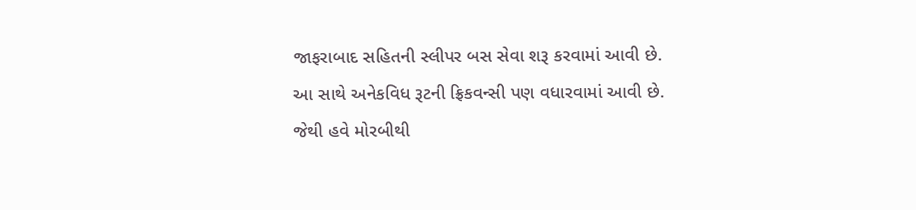જાફરાબાદ સહિતની સ્લીપર બસ સેવા શરૂ કરવામાં આવી છે. આ સાથે અનેકવિધ રૂટની ફ્રિકવન્સી પણ વધારવામાં આવી છે. જેથી હવે મોરબીથી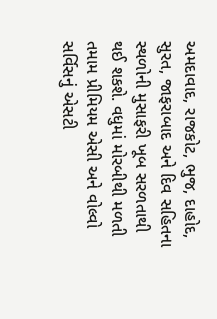અમદાવાદ, રાજકોટ, ભુજ, દાહોદ, સુરત, જાફરાબાદ અને દિવ સહિતના સ્થળોની મુસાફરી ખૂબ સરળતાથી થઈ શકશે. વધુમાં મોરબીથી મળતી તમામ પ્રીમિયમ એસી અને વોલ્વો સર્વિસનું એસટી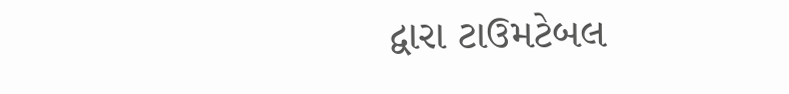દ્વારા ટાઉમટેબલ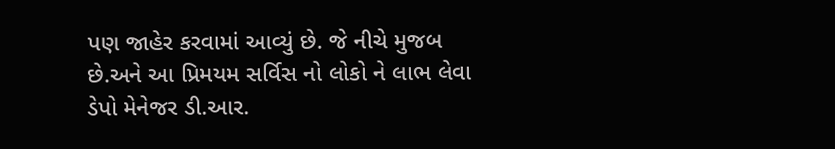પણ જાહેર કરવામાં આવ્યું છે. જે નીચે મુજબ છે.અને આ પ્રિમયમ સર્વિસ નો લોકો ને લાભ લેવા ડેપો મેનેજર ડી.આર.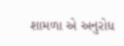શામળા એ અનુરોધ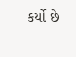કર્યો છે